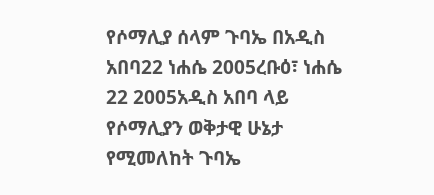የሶማሊያ ሰላም ጉባኤ በአዲስ አበባ22 ነሐሴ 2005ረቡዕ፣ ነሐሴ 22 2005አዲስ አበባ ላይ የሶማሊያን ወቅታዊ ሁኔታ የሚመለከት ጉባኤ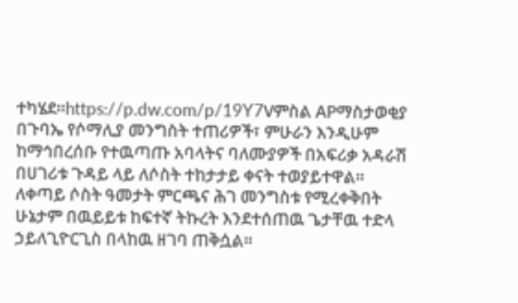ተካሄደ።https://p.dw.com/p/19Y7Vምስል APማስታወቂያ በጉባኤ የሶማሊያ መንግስት ተጠሪዎች፣ ምሁራን እንዲሁም ከማኅበረሰቡ የተዉጣጡ አባላትና ባለሙያዎች በአፍሪቃ አዳራሽ በሀገሪቱ ጉዳይ ላይ ለሶስት ተከታታይ ቀናት ተወያይተዋል። ለቀጣይ ሶስት ዓመታት ምርጫና ሕገ መንግስቱ የሚረቀቅበት ሁኔታም በዉይይቱ ከፍተኛ ትኩረት እንደተሰጠዉ ጌታቸዉ ተድላ ኃይለጊዮርጊስ በላከዉ ዘገባ ጠቅሷል።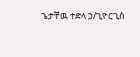ጌታቸዉ ተድላ ኃ/ጊዮርጊስ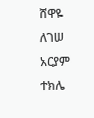ሸዋዬ ለገሠ አርያም ተክሌ